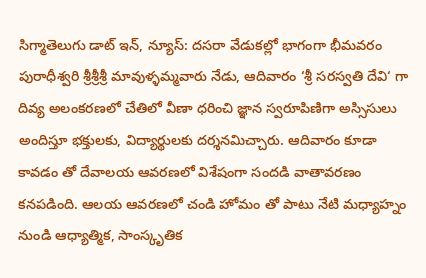సిగ్మాతెలుగు డాట్ ఇన్, న్యూస్: దసరా వేడుకల్లో భాగంగా భీమవరం పురాధీశ్వరి శ్రీశ్రీశ్రీ మావుళ్ళమ్మవారు నేడు, ఆదివారం ‘శ్రీ సరస్వతి దేవి‘ గా దివ్య అలంకరణలో చేతిలో వీణా ధరించి జ్ఞాన స్వరూపిణిగా అస్సిసులు అందిస్తూ భక్తులకు, విద్యార్థులకు దర్శనమిచ్చారు. ఆదివారం కూడా కావడం తో దేవాలయ ఆవరణలో విశేషంగా సందడి వాతావరణం కనపడింది. ఆలయ ఆవరణలో చండి హోమం తో పాటు నేటి మధ్యాహ్నం నుండి ఆధ్యాత్మిక, సాంస్కృతిక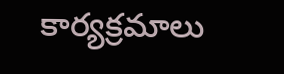కార్యక్రమాలు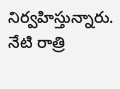నిర్వహిస్తున్నారు. నేటి రాత్రి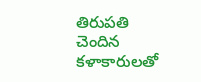తిరుపతి చెందిన కళాకారులతో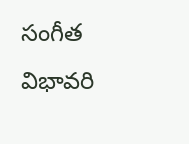సంగీత విభావరి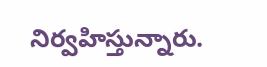నిర్వహిస్తున్నారు.